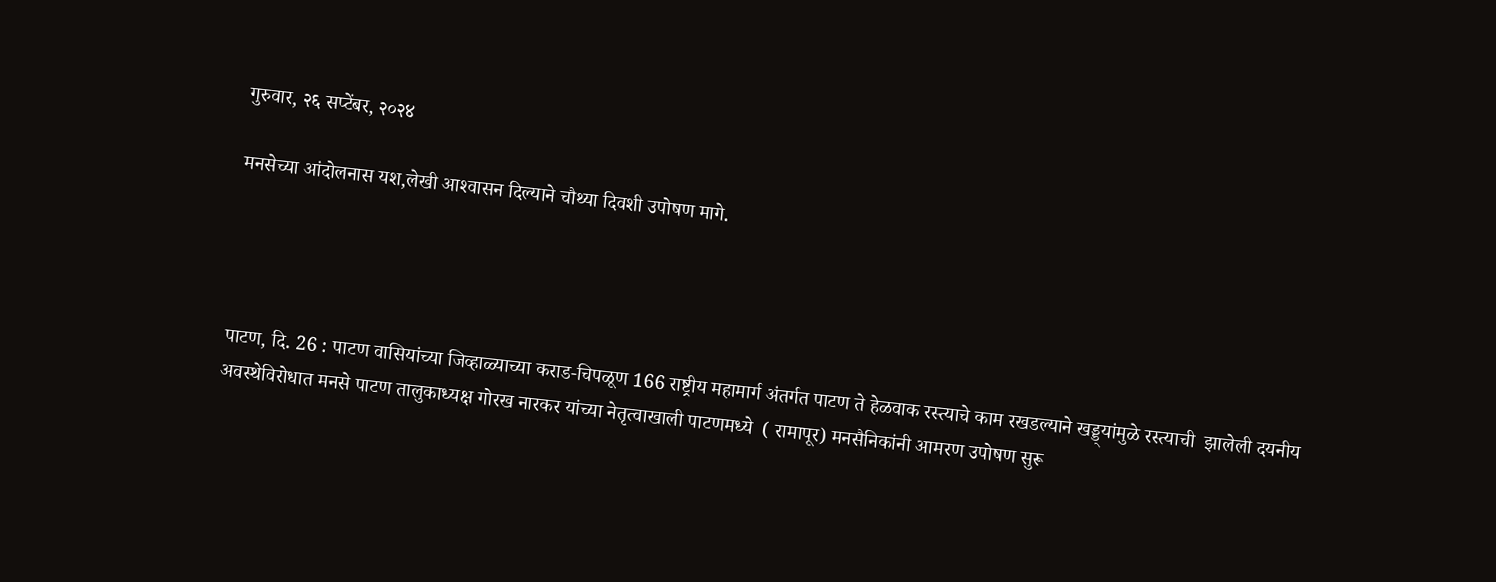गुरुवार, २६ सप्टेंबर, २०२४

मनसेच्या आंदोलनास यश,लेखी आश्‍वासन दिल्याने चौथ्या दिवशी उपोषण मागे.




पाटण, दि. 26 : पाटण वासियांच्या जिव्हाळ्याच्या कराड-चिपळूण 166 राष्ट्रीय महामार्ग अंतर्गत पाटण ते हेळवाक रस्त्याचे काम रखडल्याने खड्ड्यांमुळे रस्त्याची  झालेली दयनीय अवस्थेविरोधात मनसे पाटण तालुकाध्यक्ष गोरख नारकर यांच्या नेतृत्वाखाली पाटणमध्ये  ( रामापूर) मनसैनिकांनी आमरण उपोषण सुरू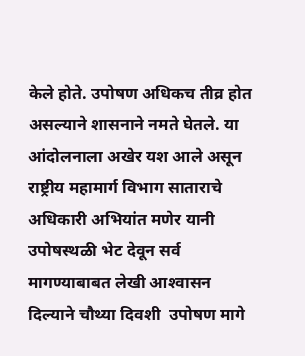केले होते. उपोषण अधिकच तीव्र होत असल्याने शासनाने नमते घेतले. या आंदोलनाला अखेर यश आले असून राष्ट्रीय महामार्ग विभाग साताराचे अधिकारी अभियांत मणेर यानी उपोषस्थळी भेट देवून सर्व मागण्याबाबत लेखी आश्‍वासन दिल्याने चौथ्या दिवशी  उपोषण मागे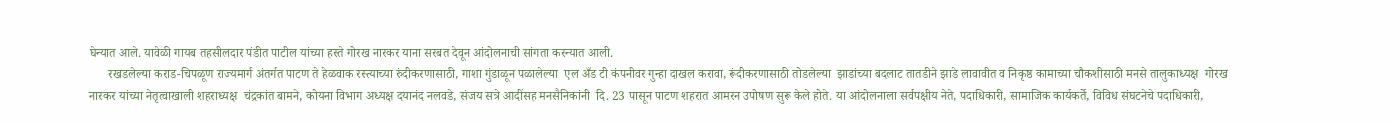घेन्यात आले. यावेळी गायब तहसीलदार पंडीत पाटील यांच्या हस्ते गोरख नारकर याना सरबत देवून आंदोलनाची सांगता करन्यात आली.
      रखडलेल्या कराड-चिपळूण राज्यमार्ग अंतर्गत पाटण ते हेळवाक रस्त्याच्या रुंदीकरणासाठी, गाशा गुंडाळून पळालेल्या  एल अँड टी कंपनीवर गुन्हा दाखल करावा, रूंदीकरणासाठी तोडलेल्या  झाडांच्या बदलाट तातडीने झाडे लावावीत व निकृष्ठ कामाच्या चौकशीसाठी मनसे तालुकाध्यक्ष  गोरख नारकर यांच्या नेतृत्वाखाली शहराध्यक्ष  चंद्रकांत बामने, कोयना विभाग अध्यक्ष दयानंद नलवडे, संजय सत्रे आदींसह मनसैनिकांनी  दि. 23 पासून पाटण शहरात आमरन उपोषण सुरू केले होते. या आंदोलनाला सर्वपक्षीय नेते, पदाधिकारी, सामाजिक कार्यकर्ते, विविध संघटनेचे पदाधिकारी,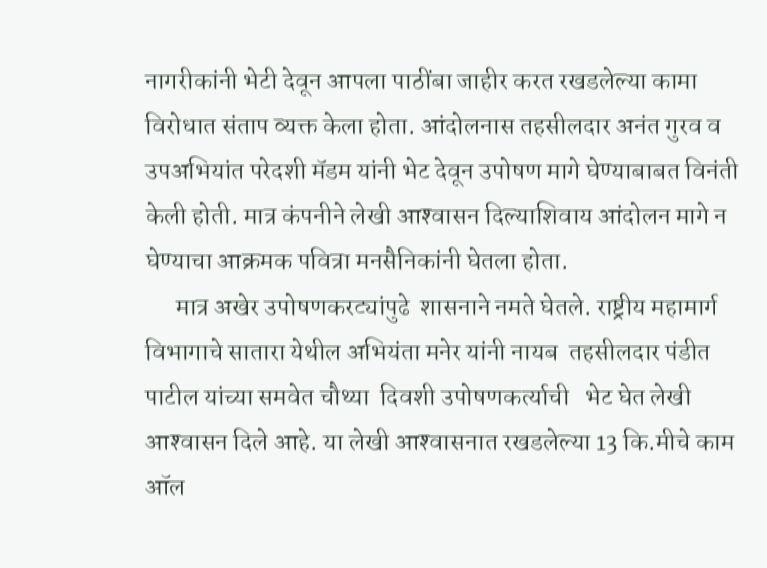नागरीकांनी भेटी देवून आपला पाठींबा जाहीर करत रखडलेल्या कामा विरोधात संताप व्यक्त केला होता. आंदोलनास तहसीलदार अनंत गुरव व उपअभियांत परेदशी मॅडम यांनी भेट देवून उपोषण मागे घेण्याबाबत विनंती केली होती. मात्र कंपनीने लेखी आश्‍वासन दिल्याशिवाय आंदोलन मागे न घेण्याचा आक्रमक पवित्रा मनसैनिकांनी घेतला होता.
      मात्र अखेर उपोषणकरट्यांपुढे  शासनाने नमते घेतले. राष्ट्रीय महामार्ग विभागाचे सातारा येथील अभियंता मनेर यांनी नायब  तहसीलदार पंडीत पाटील यांच्या समवेत चौथ्या  दिवशी उपोषणकर्त्याची   भेट घेत लेखी आश्‍वासन दिले आहे. या लेखी आश्‍वासनात रखडलेल्या 13 कि.मीचे काम  ऑल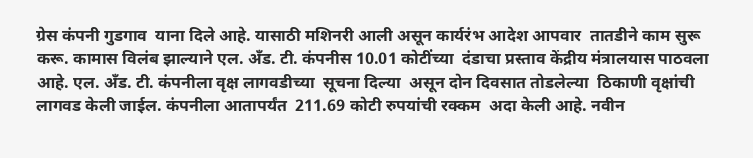ग्रेस कंपनी गुडगाव  याना दिले आहे. यासाठी मशिनरी आली असून कार्यरंभ आदेश आपवार  तातडीने काम सुरू करू. कामास विलंब झाल्याने एल. अँड. टी. कंपनीस 10.01 कोटींच्या  दंडाचा प्रस्ताव केंद्रीय मंत्रालयास पाठवला आहे. एल. अँड. टी. कंपनीला वृक्ष लागवडीच्या  सूचना दिल्या  असून दोन दिवसात तोडलेल्या  ठिकाणी वृक्षांची लागवड केली जाईल. कंपनीला आतापर्यंत  211.69 कोटी रुपयांची रक्कम  अदा केली आहे. नवीन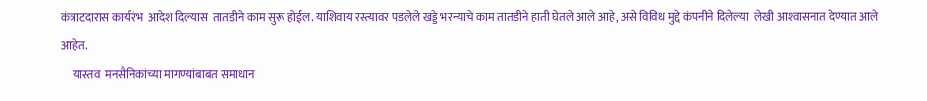कंत्राटदारास कार्यरंभ  आदेश दिल्यास  तातडीने काम सुरू होईल. याशिवाय रस्त्यावर पडलेले खड्डे भरन्याचे काम तातडीने हाती घेतले आले आहे, असे विविध मुद्दे कंपनीने दिलेल्या  लेखी आश्‍वासनात देण्यात आले आहेत.
     यास्तव  मनसैनिकांच्या मागण्यांबाबत समाधान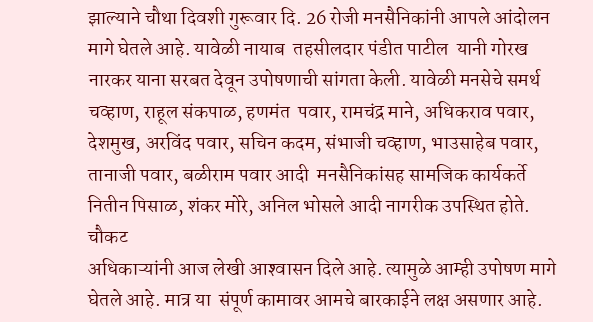झाल्याने चौथा दिवशी गुरूवार दि. 26 रोजी मनसैनिकांनी आपले आंदोलन मागे घेतले आहे. यावेळी नायाब  तहसीलदार पंडीत पाटील  यानी गोरख नारकर याना सरबत देवून उपोषणाची सांगता केली. यावेळी मनसेचे समर्थ चव्हाण, राहूल संकपाळ, हणमंत  पवार, रामचंद्र माने, अधिकराव पवार, देशमुख, अरविंद पवार, सचिन कदम, संभाजी चव्हाण, भाउसाहेब पवार, तानाजी पवार, बळीराम पवार आदी  मनसैनिकांसह सामजिक कार्यकर्ते  नितीन पिसाळ, शंकर मोरे, अनिल भोसले आदी नागरीक उपस्थित होते.
चौकट
अधिकाऱ्यांनी आज लेखी आश्‍वासन दिले आहे. त्यामुळे आम्ही उपोषण मागे घेतले आहे. मात्र या  संपूर्ण कामावर आमचे बारकाईने लक्ष असणार आहे.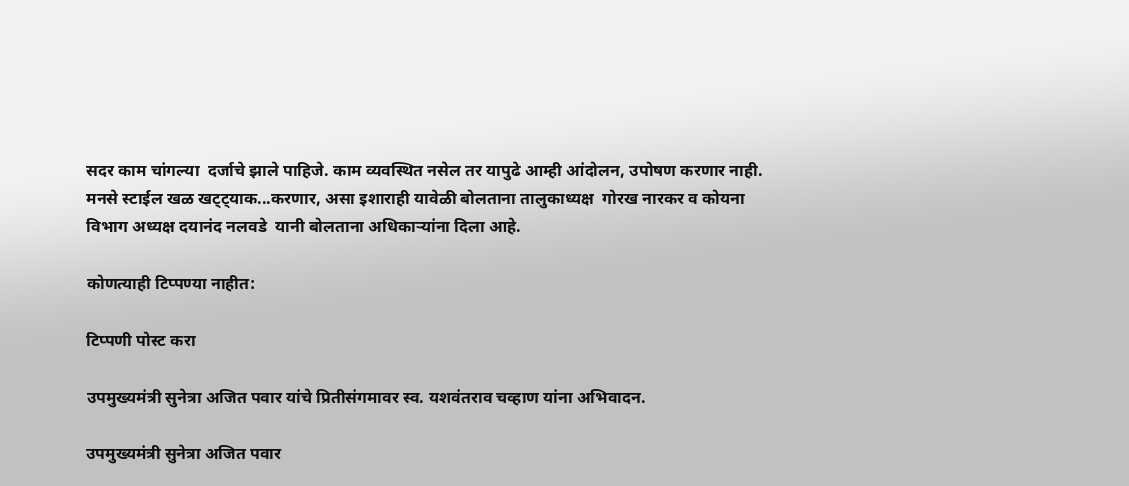सदर काम चांगल्या  दर्जाचे झाले पाहिजे. काम व्यवस्थित नसेल तर यापुढे आम्ही आंदोलन, उपोषण करणार नाही. मनसे स्टाईल खळ खट्ट्याक...करणार, असा इशाराही यावेळी बोलताना तालुकाध्यक्ष  गोरख नारकर व कोयना विभाग अध्यक्ष दयानंद नलवडे  यानी बोलताना अधिकाऱ्यांना दिला आहे.

कोणत्याही टिप्पण्‍या नाहीत:

टिप्पणी पोस्ट करा

उपमुख्यमंत्री सुनेत्रा अजित पवार यांचे प्रितीसंगमावर स्व. यशवंतराव चव्हाण यांना अभिवादन.

उपमुख्यमंत्री सुनेत्रा अजित पवार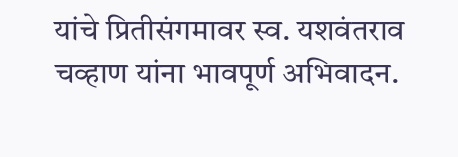यांचे प्रितीसंगमावर स्व. यशवंतराव चव्हाण यांना भावपूर्ण अभिवादन.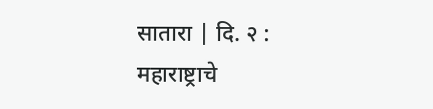सातारा | दि. २ : महाराष्ट्राचे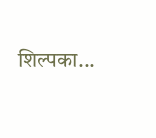शिल्पका...